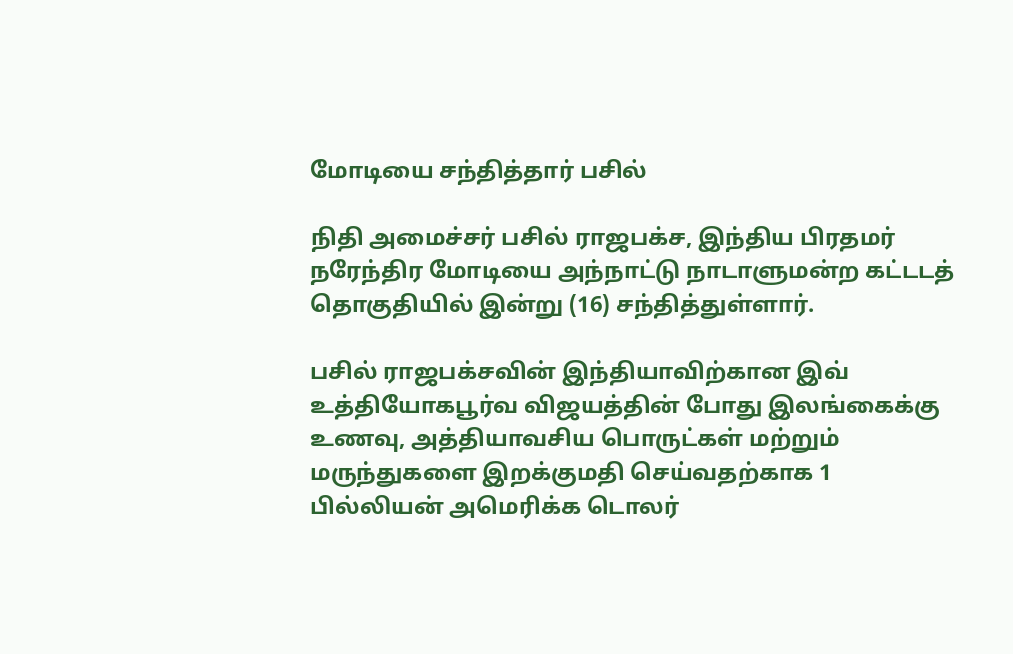மோடியை சந்தித்தார் பசில்

நிதி அமைச்சர் பசில் ராஜபக்ச, இந்திய பிரதமர் நரேந்திர மோடியை அந்நாட்டு நாடாளுமன்ற கட்டடத் தொகுதியில் இன்று (16) சந்தித்துள்ளார்.

பசில் ராஜபக்சவின் இந்தியாவிற்கான இவ் உத்தியோகபூர்வ விஜயத்தின் போது இலங்கைக்கு உணவு, அத்தியாவசிய பொருட்கள் மற்றும் மருந்துகளை இறக்குமதி செய்வதற்காக 1 பில்லியன் அமெரிக்க டொலர்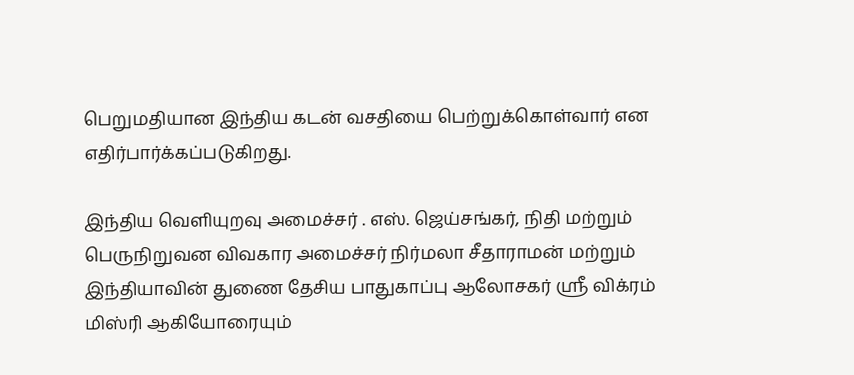பெறுமதியான இந்திய கடன் வசதியை பெற்றுக்கொள்வார் என எதிர்பார்க்கப்படுகிறது.

இந்திய வெளியுறவு அமைச்சர் . எஸ். ஜெய்சங்கர், நிதி மற்றும் பெருநிறுவன விவகார அமைச்சர் நிர்மலா சீதாராமன் மற்றும் இந்தியாவின் துணை தேசிய பாதுகாப்பு ஆலோசகர் ஸ்ரீ விக்ரம் மிஸ்ரி ஆகியோரையும்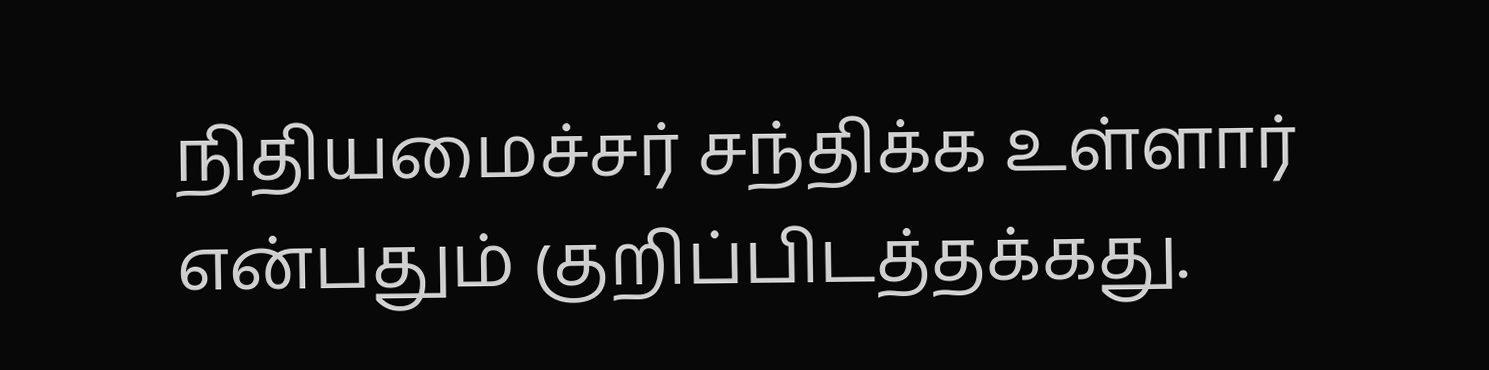நிதியமைச்சர் சந்திக்க உள்ளார் என்பதும் குறிப்பிடத்தக்கது.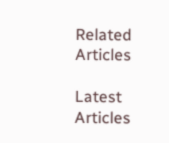Related Articles

Latest Articles